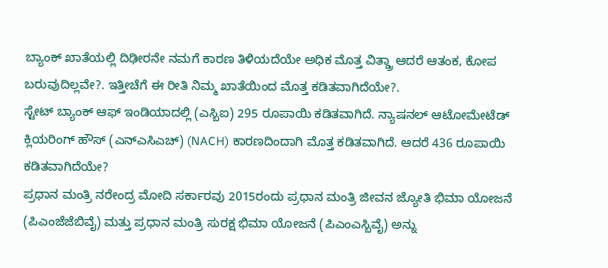ಬ್ಯಾಂಕ್ ಖಾತೆಯಲ್ಲಿ ದಿಢೀರನೇ ನಮಗೆ ಕಾರಣ ತಿಳಿಯದೆಯೇ ಅಧಿಕ ಮೊತ್ತ ವಿತ್ಡ್ರಾ ಆದರೆ ಆತಂಕ, ಕೋಪ ಬರುವುದಿಲ್ಲವೇ?. ಇತ್ತೀಚೆಗೆ ಈ ರೀತಿ ನಿಮ್ಮ ಖಾತೆಯಿಂದ ಮೊತ್ತ ಕಡಿತವಾಗಿದೆಯೇ?.
ಸ್ಟೇಟ್ ಬ್ಯಾಂಕ್ ಆಫ್ ಇಂಡಿಯಾದಲ್ಲಿ (ಎಸ್ಬಿಐ) 295 ರೂಪಾಯಿ ಕಡಿತವಾಗಿದೆ. ನ್ಯಾಷನಲ್ ಆಟೋಮೇಟೆಡ್ ಕ್ಲಿಯರಿಂಗ್ ಹೌಸ್ (ಎನ್ಎಸಿಎಚ್) (NACH) ಕಾರಣದಿಂದಾಗಿ ಮೊತ್ತ ಕಡಿತವಾಗಿದೆ. ಆದರೆ 436 ರೂಪಾಯಿ ಕಡಿತವಾಗಿದೆಯೇ?
ಪ್ರಧಾನ ಮಂತ್ರಿ ನರೇಂದ್ರ ಮೋದಿ ಸರ್ಕಾರವು 2015ರಂದು ಪ್ರಧಾನ ಮಂತ್ರಿ ಜೀವನ ಜ್ಯೋತಿ ಭಿಮಾ ಯೋಜನೆ (ಪಿಎಂಜೆಜೆಬಿವೈ) ಮತ್ತು ಪ್ರಧಾನ ಮಂತ್ರಿ ಸುರಕ್ಷ ಭಿಮಾ ಯೋಜನೆ (ಪಿಎಂಎಸ್ಬಿವೈ) ಅನ್ನು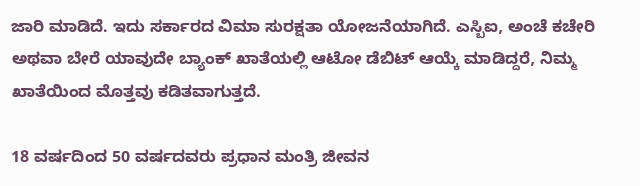ಜಾರಿ ಮಾಡಿದೆ. ಇದು ಸರ್ಕಾರದ ವಿಮಾ ಸುರಕ್ಷತಾ ಯೋಜನೆಯಾಗಿದೆ. ಎಸ್ಬಿಐ, ಅಂಚೆ ಕಚೇರಿ ಅಥವಾ ಬೇರೆ ಯಾವುದೇ ಬ್ಯಾಂಕ್ ಖಾತೆಯಲ್ಲಿ ಆಟೋ ಡೆಬಿಟ್ ಆಯ್ಕೆ ಮಾಡಿದ್ದರೆ, ನಿಮ್ಮ ಖಾತೆಯಿಂದ ಮೊತ್ತವು ಕಡಿತವಾಗುತ್ತದೆ.

18 ವರ್ಷದಿಂದ 50 ವರ್ಷದವರು ಪ್ರಧಾನ ಮಂತ್ರಿ ಜೀವನ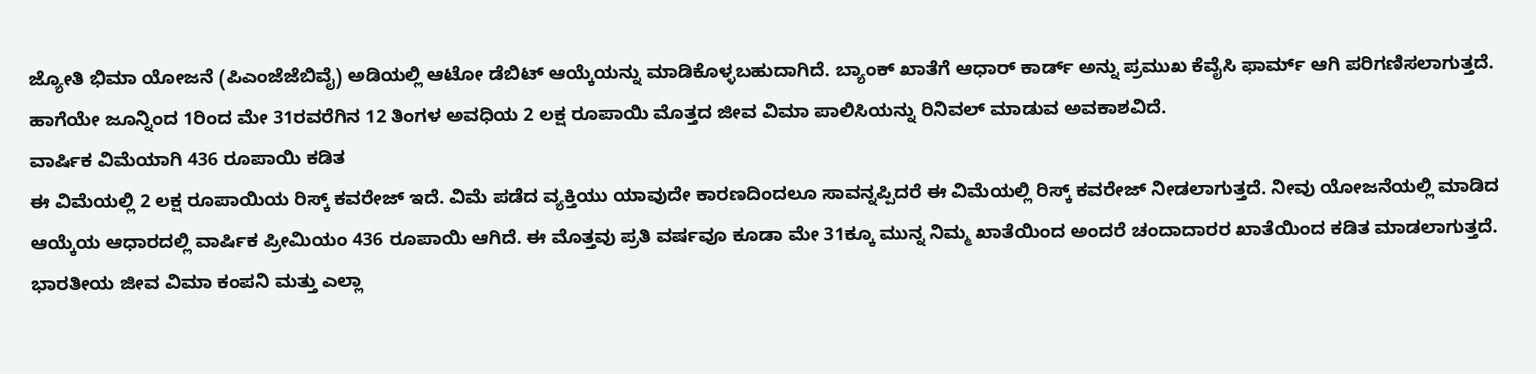ಜ್ಯೋತಿ ಭಿಮಾ ಯೋಜನೆ (ಪಿಎಂಜೆಜೆಬಿವೈ) ಅಡಿಯಲ್ಲಿ ಆಟೋ ಡೆಬಿಟ್ ಆಯ್ಕೆಯನ್ನು ಮಾಡಿಕೊಳ್ಳಬಹುದಾಗಿದೆ. ಬ್ಯಾಂಕ್ ಖಾತೆಗೆ ಆಧಾರ್ ಕಾರ್ಡ್ ಅನ್ನು ಪ್ರಮುಖ ಕೆವೈಸಿ ಫಾರ್ಮ್ ಆಗಿ ಪರಿಗಣಿಸಲಾಗುತ್ತದೆ. ಹಾಗೆಯೇ ಜೂನ್ನಿಂದ 1ರಿಂದ ಮೇ 31ರವರೆಗಿನ 12 ತಿಂಗಳ ಅವಧಿಯ 2 ಲಕ್ಷ ರೂಪಾಯಿ ಮೊತ್ತದ ಜೀವ ವಿಮಾ ಪಾಲಿಸಿಯನ್ನು ರಿನಿವಲ್ ಮಾಡುವ ಅವಕಾಶವಿದೆ.
ವಾರ್ಷಿಕ ವಿಮೆಯಾಗಿ 436 ರೂಪಾಯಿ ಕಡಿತ
ಈ ವಿಮೆಯಲ್ಲಿ 2 ಲಕ್ಷ ರೂಪಾಯಿಯ ರಿಸ್ಕ್ ಕವರೇಜ್ ಇದೆ. ವಿಮೆ ಪಡೆದ ವ್ಯಕ್ತಿಯು ಯಾವುದೇ ಕಾರಣದಿಂದಲೂ ಸಾವನ್ನಪ್ಪಿದರೆ ಈ ವಿಮೆಯಲ್ಲಿ ರಿಸ್ಕ್ ಕವರೇಜ್ ನೀಡಲಾಗುತ್ತದೆ. ನೀವು ಯೋಜನೆಯಲ್ಲಿ ಮಾಡಿದ ಆಯ್ಕೆಯ ಆಧಾರದಲ್ಲಿ ವಾರ್ಷಿಕ ಪ್ರೀಮಿಯಂ 436 ರೂಪಾಯಿ ಆಗಿದೆ. ಈ ಮೊತ್ತವು ಪ್ರತಿ ವರ್ಷವೂ ಕೂಡಾ ಮೇ 31ಕ್ಕೂ ಮುನ್ನ ನಿಮ್ಮ ಖಾತೆಯಿಂದ ಅಂದರೆ ಚಂದಾದಾರರ ಖಾತೆಯಿಂದ ಕಡಿತ ಮಾಡಲಾಗುತ್ತದೆ.
ಭಾರತೀಯ ಜೀವ ವಿಮಾ ಕಂಪನಿ ಮತ್ತು ಎಲ್ಲಾ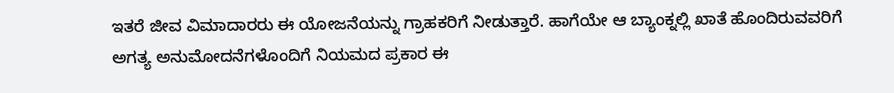ಇತರೆ ಜೀವ ವಿಮಾದಾರರು ಈ ಯೋಜನೆಯನ್ನು ಗ್ರಾಹಕರಿಗೆ ನೀಡುತ್ತಾರೆ. ಹಾಗೆಯೇ ಆ ಬ್ಯಾಂಕ್ನಲ್ಲಿ ಖಾತೆ ಹೊಂದಿರುವವರಿಗೆ ಅಗತ್ಯ ಅನುಮೋದನೆಗಳೊಂದಿಗೆ ನಿಯಮದ ಪ್ರಕಾರ ಈ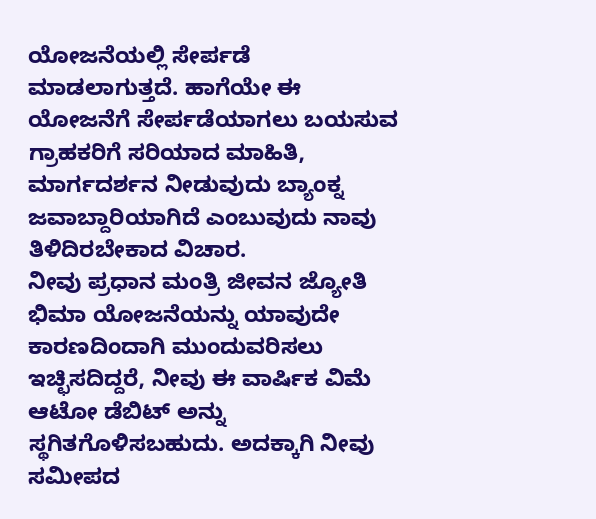ಯೋಜನೆಯಲ್ಲಿ ಸೇರ್ಪಡೆ ಮಾಡಲಾಗುತ್ತದೆ. ಹಾಗೆಯೇ ಈ ಯೋಜನೆಗೆ ಸೇರ್ಪಡೆಯಾಗಲು ಬಯಸುವ ಗ್ರಾಹಕರಿಗೆ ಸರಿಯಾದ ಮಾಹಿತಿ, ಮಾರ್ಗದರ್ಶನ ನೀಡುವುದು ಬ್ಯಾಂಕ್ನ ಜವಾಬ್ದಾರಿಯಾಗಿದೆ ಎಂಬುವುದು ನಾವು ತಿಳಿದಿರಬೇಕಾದ ವಿಚಾರ.
ನೀವು ಪ್ರಧಾನ ಮಂತ್ರಿ ಜೀವನ ಜ್ಯೋತಿ ಭಿಮಾ ಯೋಜನೆಯನ್ನು ಯಾವುದೇ ಕಾರಣದಿಂದಾಗಿ ಮುಂದುವರಿಸಲು ಇಚ್ಛಿಸದಿದ್ದರೆ, ನೀವು ಈ ವಾರ್ಷಿಕ ವಿಮೆ ಆಟೋ ಡೆಬಿಟ್ ಅನ್ನು ಸ್ಥಗಿತಗೊಳಿಸಬಹುದು. ಅದಕ್ಕಾಗಿ ನೀವು ಸಮೀಪದ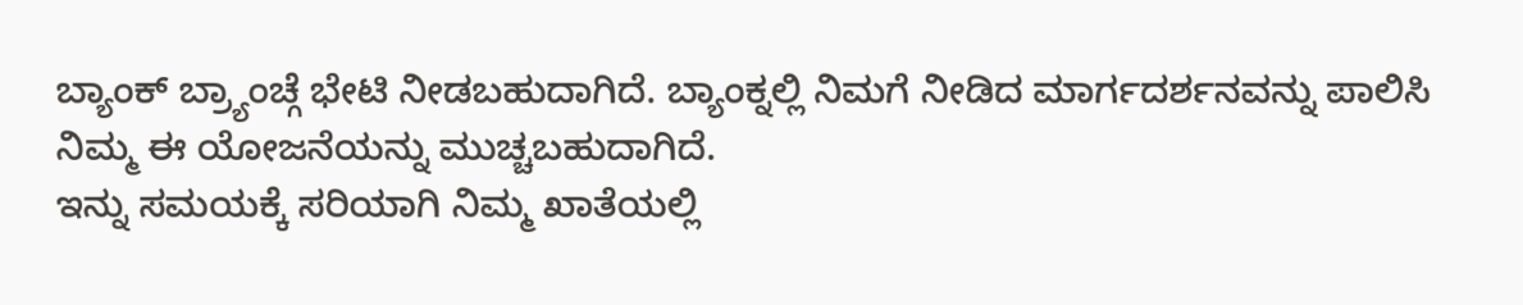ಬ್ಯಾಂಕ್ ಬ್ರ್ಯಾಂಚ್ಗೆ ಭೇಟಿ ನೀಡಬಹುದಾಗಿದೆ. ಬ್ಯಾಂಕ್ನಲ್ಲಿ ನಿಮಗೆ ನೀಡಿದ ಮಾರ್ಗದರ್ಶನವನ್ನು ಪಾಲಿಸಿ ನಿಮ್ಮ ಈ ಯೋಜನೆಯನ್ನು ಮುಚ್ಚಬಹುದಾಗಿದೆ.
ಇನ್ನು ಸಮಯಕ್ಕೆ ಸರಿಯಾಗಿ ನಿಮ್ಮ ಖಾತೆಯಲ್ಲಿ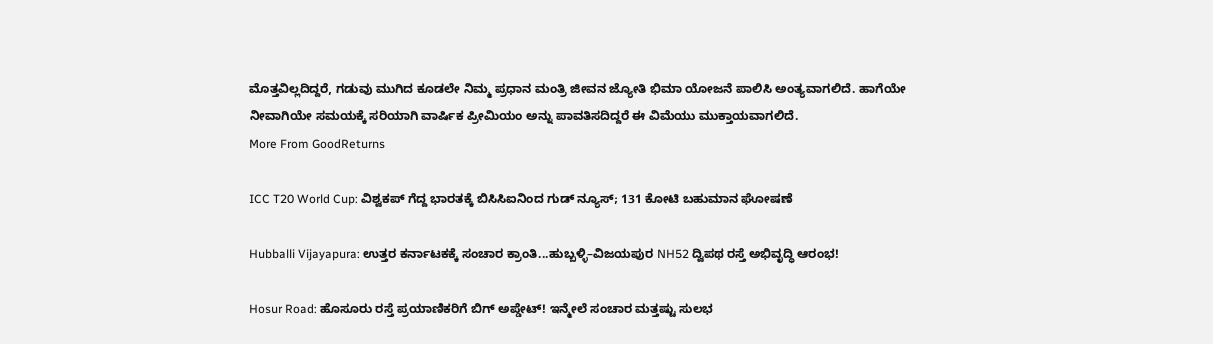ಮೊತ್ತವಿಲ್ಲದಿದ್ದರೆ, ಗಡುವು ಮುಗಿದ ಕೂಡಲೇ ನಿಮ್ಮ ಪ್ರಧಾನ ಮಂತ್ರಿ ಜೀವನ ಜ್ಯೋತಿ ಭಿಮಾ ಯೋಜನೆ ಪಾಲಿಸಿ ಅಂತ್ಯವಾಗಲಿದೆ. ಹಾಗೆಯೇ ನೀವಾಗಿಯೇ ಸಮಯಕ್ಕೆ ಸರಿಯಾಗಿ ವಾರ್ಷಿಕ ಪ್ರೀಮಿಯಂ ಅನ್ನು ಪಾವತಿಸದಿದ್ದರೆ ಈ ವಿಮೆಯು ಮುಕ್ತಾಯವಾಗಲಿದೆ.
More From GoodReturns

ICC T20 World Cup: ವಿಶ್ವಕಪ್ ಗೆದ್ದ ಭಾರತಕ್ಕೆ ಬಿಸಿಸಿಐನಿಂದ ಗುಡ್ ನ್ಯೂಸ್; 131 ಕೋಟಿ ಬಹುಮಾನ ಘೋಷಣೆ

Hubballi Vijayapura: ಉತ್ತರ ಕರ್ನಾಟಕಕ್ಕೆ ಸಂಚಾರ ಕ್ರಾಂತಿ...ಹುಬ್ಬಳ್ಳಿ–ವಿಜಯಪುರ NH52 ದ್ವಿಪಥ ರಸ್ತೆ ಅಭಿವೃದ್ಧಿ ಆರಂಭ!

Hosur Road: ಹೊಸೂರು ರಸ್ತೆ ಪ್ರಯಾಣಿಕರಿಗೆ ಬಿಗ್ ಅಪ್ಡೇಟ್! ಇನ್ಮೇಲೆ ಸಂಚಾರ ಮತ್ತಷ್ಟು ಸುಲಭ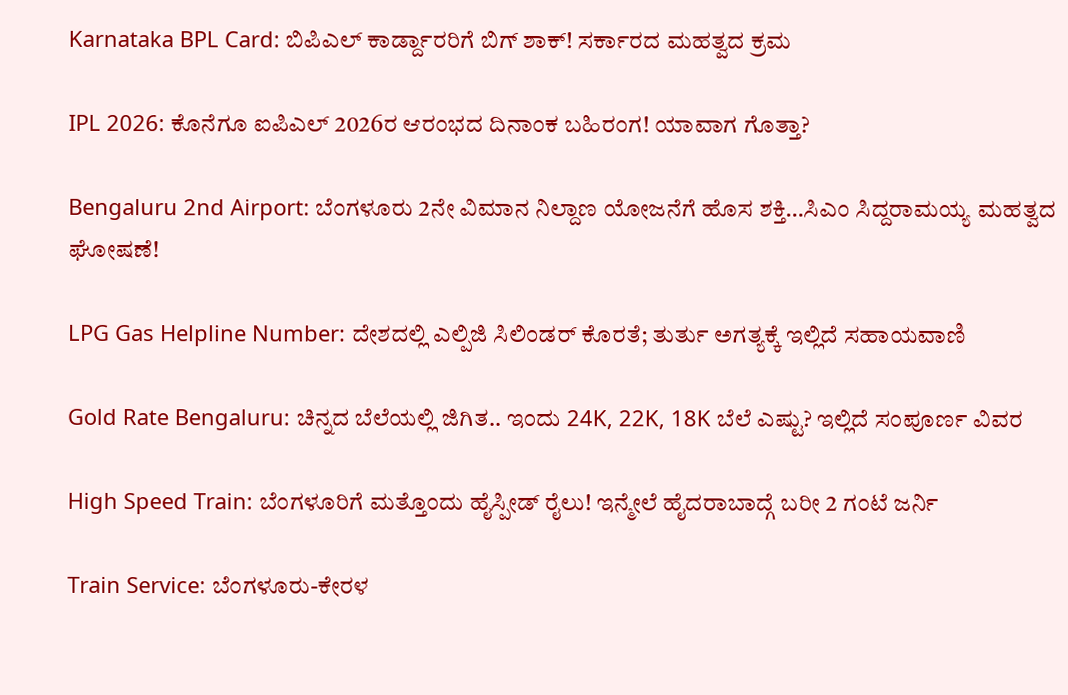Karnataka BPL Card: ಬಿಪಿಎಲ್ ಕಾರ್ಡ್ದಾರರಿಗೆ ಬಿಗ್ ಶಾಕ್! ಸರ್ಕಾರದ ಮಹತ್ವದ ಕ್ರಮ

IPL 2026: ಕೊನೆಗೂ ಐಪಿಎಲ್ 2026ರ ಆರಂಭದ ದಿನಾಂಕ ಬಹಿರಂಗ! ಯಾವಾಗ ಗೊತ್ತಾ?

Bengaluru 2nd Airport: ಬೆಂಗಳೂರು 2ನೇ ವಿಮಾನ ನಿಲ್ದಾಣ ಯೋಜನೆಗೆ ಹೊಸ ಶಕ್ತಿ…ಸಿಎಂ ಸಿದ್ದರಾಮಯ್ಯ ಮಹತ್ವದ ಘೋಷಣೆ!

LPG Gas Helpline Number: ದೇಶದಲ್ಲಿ ಎಲ್ಪಿಜಿ ಸಿಲಿಂಡರ್ ಕೊರತೆ; ತುರ್ತು ಅಗತ್ಯಕ್ಕೆ ಇಲ್ಲಿದೆ ಸಹಾಯವಾಣಿ

Gold Rate Bengaluru: ಚಿನ್ನದ ಬೆಲೆಯಲ್ಲಿ ಜಿಗಿತ.. ಇಂದು 24K, 22K, 18K ಬೆಲೆ ಎಷ್ಟು? ಇಲ್ಲಿದೆ ಸಂಪೂರ್ಣ ವಿವರ

High Speed Train: ಬೆಂಗಳೂರಿಗೆ ಮತ್ತೊಂದು ಹೈಸ್ಪೀಡ್ ರೈಲು! ಇನ್ಮೇಲೆ ಹೈದರಾಬಾದ್ಗೆ ಬರೀ 2 ಗಂಟೆ ಜರ್ನಿ

Train Service: ಬೆಂಗಳೂರು-ಕೇರಳ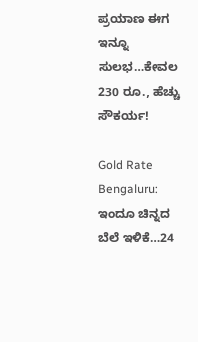ಪ್ರಯಾಣ ಈಗ ಇನ್ನೂ ಸುಲಭ…ಕೇವಲ 230 ರೂ., ಹೆಚ್ಚು ಸೌಕರ್ಯ!

Gold Rate Bengaluru: ಇಂದೂ ಚಿನ್ನದ ಬೆಲೆ ಇಳಿಕೆ…24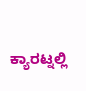ಕ್ಯಾರಟ್ನಲ್ಲಿ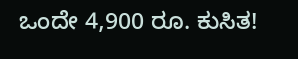ಒಂದೇ 4,900 ರೂ. ಕುಸಿತ!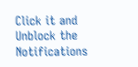Click it and Unblock the Notifications